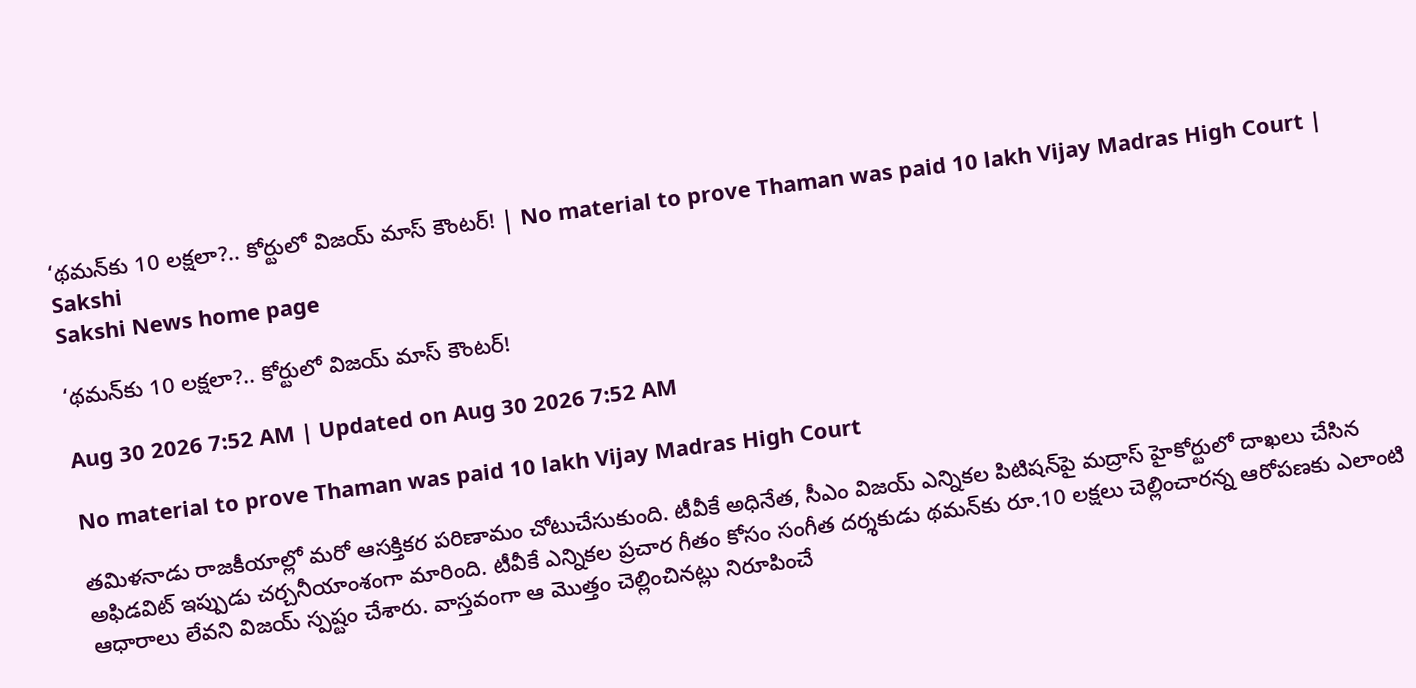‘థమన్‌కు 10 లక్షలా?.. కోర్టులో విజయ్‌ మాస్‌ కౌంటర్‌! | No material to prove Thaman was paid 10 lakh Vijay Madras High Court | Sakshi
Sakshi News home page

‘థమన్‌కు 10 లక్షలా?.. కోర్టులో విజయ్‌ మాస్‌ కౌంటర్‌!

Aug 30 2026 7:52 AM | Updated on Aug 30 2026 7:52 AM

No material to prove Thaman was paid 10 lakh Vijay Madras High Court

తమిళనాడు రాజకీయాల్లో మరో ఆసక్తికర పరిణామం చోటుచేసుకుంది. టీవీకే అధినేత, సీఎం విజయ్‌ ఎన్నికల పిటిషన్‌పై మద్రాస్‌ హైకోర్టులో దాఖలు చేసిన అఫిడవిట్‌ ఇప్పుడు చర్చనీయాంశంగా మారింది. టీవీకే ఎన్నికల ప్రచార గీతం కోసం సంగీత దర్శకుడు థమన్‌కు రూ.10 లక్షలు చెల్లించారన్న ఆరోపణకు ఎలాంటి ఆధారాలు లేవని విజయ్‌ స్పష్టం చేశారు. వాస్తవంగా ఆ మొత్తం చెల్లించినట్లు నిరూపించే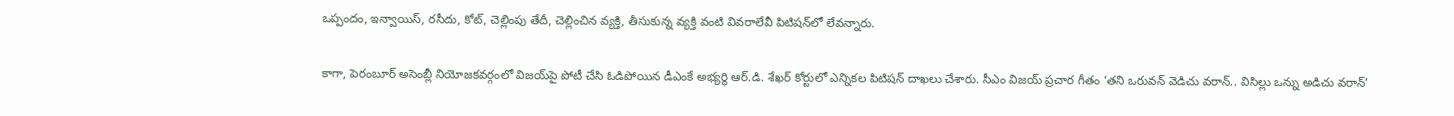ఒప్పందం, ఇన్వాయిస్‌, రసీదు, కోట్‌, చెల్లింపు తేదీ, చెల్లించిన వ్యక్తి, తీసుకున్న వ్యక్తి వంటి వివరాలేవీ పిటిషన్‌లో లేవన్నారు.

కాగా, పెరంబూర్‌ అసెంబ్లీ నియోజకవర్గంలో విజయ్‌పై పోటీ చేసి ఓడిపోయిన డీఎంకే అభ్యర్థి ఆర్‌.డి. శేఖర్‌ కోర్టులో ఎన్నికల పిటిషన్‌ దాఖలు చేశారు. సీఎం విజయ్‌ ప్రచార గీతం ‘తని ఒరువన్ వెడిచు వరాన్.. విసిల్లు ఒన్ను అడిచు వరాన్’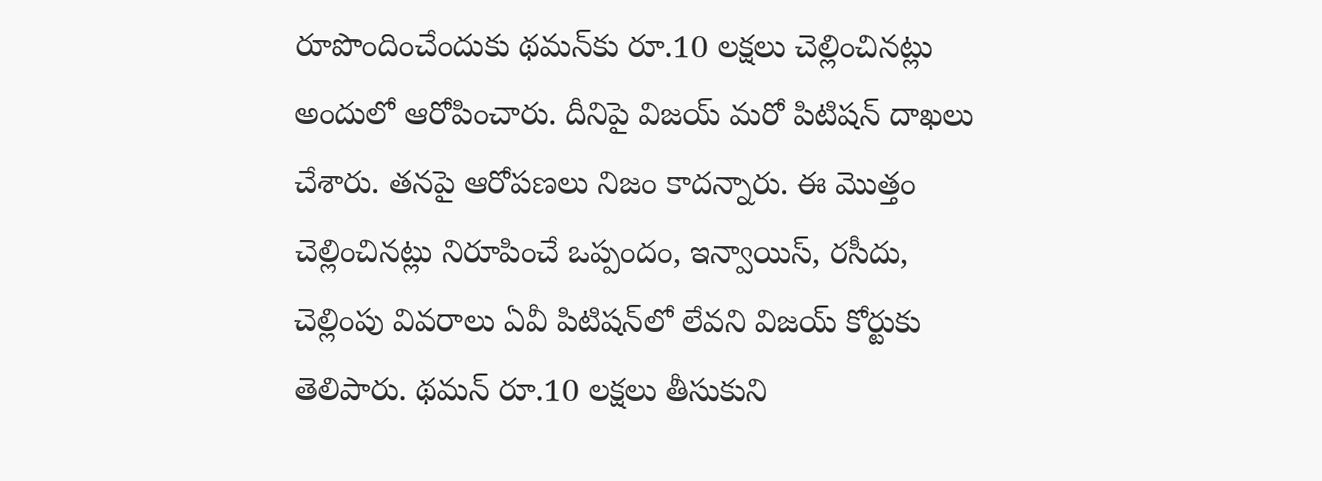రూపొందించేందుకు థమన్‌కు రూ.10 లక్షలు చెల్లించినట్లు అందులో ఆరోపించారు. దీనిపై విజయ్‌ మరో పిటిషన్‌ దాఖలు చేశారు. తనపై ఆరోపణలు నిజం కాదన్నారు. ఈ మొత్తం చెల్లించినట్లు నిరూపించే ఒప్పందం, ఇన్వాయిస్‌, రసీదు, చెల్లింపు వివరాలు ఏవీ పిటిషన్‌లో లేవని విజయ్‌ కోర్టుకు తెలిపారు. థమన్‌ రూ.10 లక్షలు తీసుకుని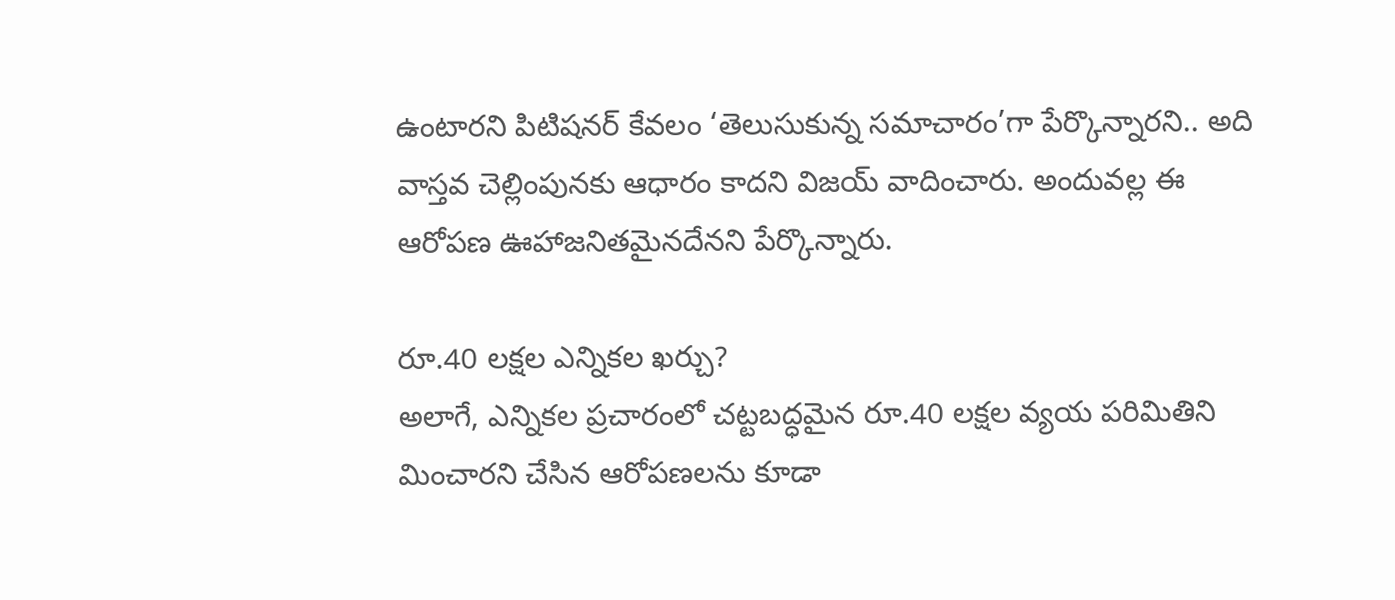ఉంటారని పిటిషనర్‌ కేవలం ‘తెలుసుకున్న సమాచారం’గా పేర్కొన్నారని.. అది వాస్తవ చెల్లింపునకు ఆధారం కాదని విజయ్‌ వాదించారు. అందువల్ల ఈ ఆరోపణ ఊహాజనితమైనదేనని పేర్కొన్నారు.

రూ.40 లక్షల ఎన్నికల ఖర్చు?
అలాగే, ఎన్నికల ప్రచారంలో చట్టబద్ధమైన రూ.40 లక్షల వ్యయ పరిమితిని మించారని చేసిన ఆరోపణలను కూడా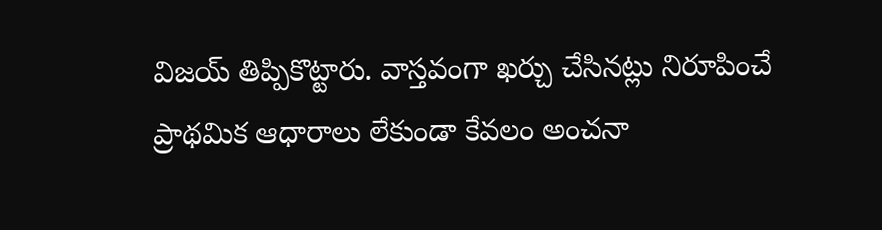విజయ్‌ తిప్పికొట్టారు. వాస్తవంగా ఖర్చు చేసినట్లు నిరూపించే ప్రాథమిక ఆధారాలు లేకుండా కేవలం అంచనా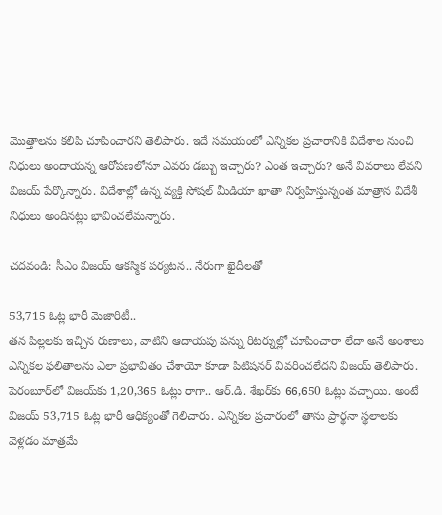మొత్తాలను కలిపి చూపించారని తెలిపారు. ఇదే సమయంలో ఎన్నికల ప్రచారానికి విదేశాల నుంచి నిధులు అందాయన్న ఆరోపణలోనూ ఎవరు డబ్బు ఇచ్చారు? ఎంత ఇచ్చారు? అనే వివరాలు లేవని విజయ్‌ పేర్కొన్నారు. విదేశాల్లో ఉన్న వ్యక్తి సోషల్‌ మీడియా ఖాతా నిర్వహిస్తున్నంత మాత్రాన విదేశీ నిధులు అందినట్లు భావించలేమన్నారు.

చదవండి: సీఎం విజయ్‌ ఆకస్మిక పర్యటన.. నేరుగా ఖైదీలతో

53,715 ఓట్ల భారీ మెజారిటీ..
తన పిల్లలకు ఇచ్చిన రుణాలు, వాటిని ఆదాయపు పన్ను రిటర్నుల్లో చూపించారా లేదా అనే అంశాలు ఎన్నికల ఫలితాలను ఎలా ప్రభావితం చేశాయో కూడా పిటిషనర్‌ వివరించలేదని విజయ్‌ తెలిపారు. పెరంబూర్‌లో విజయ్‌కు 1,20,365 ఓట్లు రాగా.. ఆర్‌.డి. శేఖర్‌కు 66,650 ఓట్లు వచ్చాయి. అంటే విజయ్‌ 53,715 ఓట్ల భారీ ఆధిక్యంతో గెలిచారు. ఎన్నికల ప్రచారంలో తాను ప్రార్థనా స్థలాలకు వెళ్లడం మాత్రమే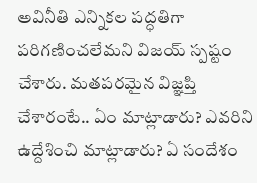అవినీతి ఎన్నికల పద్ధతిగా పరిగణించలేమని విజయ్‌ స్పష్టం చేశారు. మతపరమైన విజ్ఞప్తి చేశారంటే.. ఏం మాట్లాడారు? ఎవరిని ఉద్దేశించి మాట్లాడారు? ఏ సందేశం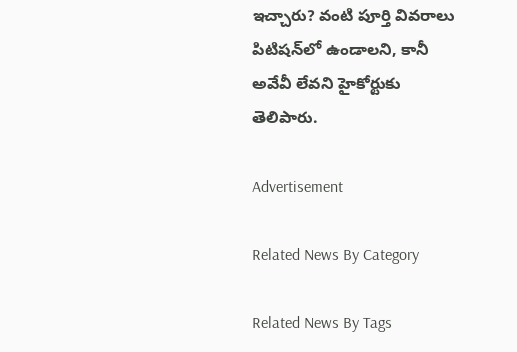ఇచ్చారు? వంటి పూర్తి వివరాలు పిటిషన్‌లో ఉండాలని, కానీ అవేవీ లేవని హైకోర్టుకు తెలిపారు.

Advertisement

Related News By Category

Related News By Tags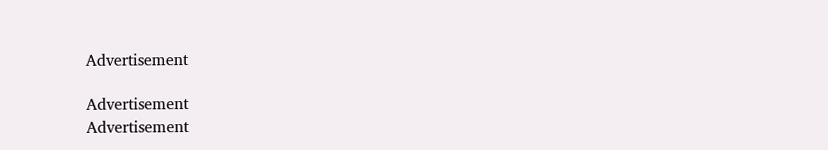Advertisement

Advertisement
Advertisement